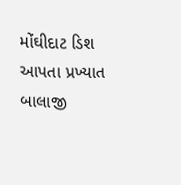મોંઘીદાટ ડિશ આપતા પ્રખ્યાત બાલાજી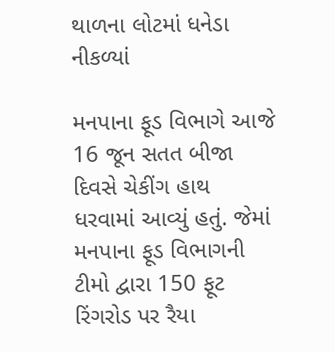થાળના લોટમાં ધનેડા નીકળ્યાં

મનપાના ફૂડ વિભાગે આજે 16 જૂન સતત બીજા દિવસે ચેકીંગ હાથ ધરવામાં આવ્યું હતું. જેમાં મનપાના ફૂડ વિભાગની ટીમો દ્વારા 150 ફૂટ રિંગરોડ પર રૈયા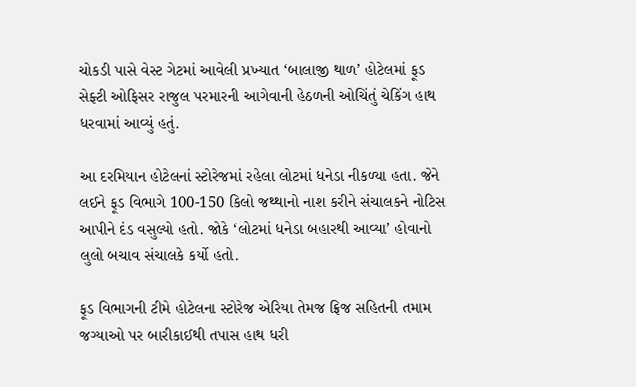ચોકડી પાસે વેસ્ટ ગેટમાં આવેલી પ્રખ્યાત ‘બાલાજી થાળ’ હોટેલમાં ફૂડ સેફ્ટી ઓફિસર રાજુલ પરમારની આગેવાની હેઠળની ઓચિંતું ચેકિંગ હાથ ધરવામાં આવ્યું હતું.

આ દરમિયાન હોટેલનાં સ્ટોરેજમાં રહેલા લોટમાં ધનેડા નીકળ્યા હતા. જેને લઈને ફૂડ વિભાગે 100-150 કિલો જથ્થાનો નાશ કરીને સંચાલકને નોટિસ આપીને દંડ વસુલ્યો હતો. જોકે ‘લોટમાં ધનેડા બહારથી આવ્યા’ હોવાનો લુલો બચાવ સંચાલકે કર્યો હતો.

ફૂડ વિભાગની ટીમે હોટેલના સ્ટોરેજ એરિયા તેમજ ફ્રિજ સહિતની તમામ જગ્યાઓ પર બારીકાઈથી તપાસ હાથ ધરી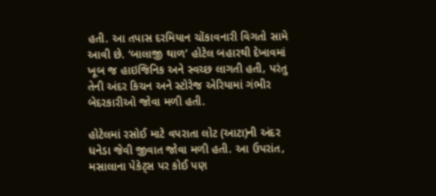હતી. આ તપાસ દરમિયાન ચોંકાવનારી વિગતો સામે આવી છે. ‘બાલાજી થાળ’ હોટેલ બહારથી દેખાવમાં ખૂબ જ હાઇજિનિક અને સ્વચ્છ લાગતી હતી, પરંતુ તેની અંદર કિચન અને સ્ટોરેજ એરિયામાં ગંભીર બેદરકારીઓ જોવા મળી હતી.

હોટેલમાં રસોઈ માટે વપરાતા લોટ (આટા)ની અંદર ધનેડા જેવી જીવાત જોવા મળી હતી. આ ઉપરાંત, મસાલાના પેકેટ્સ પર કોઈ પણ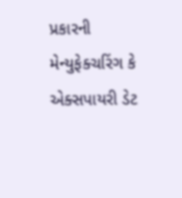પ્રકારની મેન્યુફેક્ચરિંગ કે એક્સપાયરી ડેટ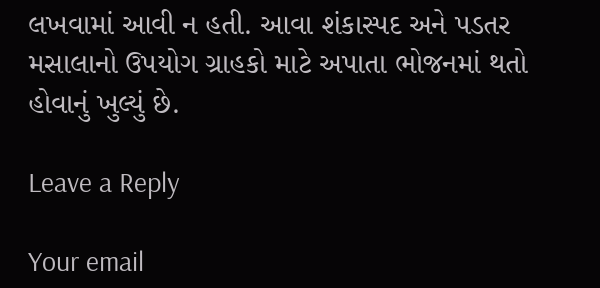લખવામાં આવી ન હતી. આવા શંકાસ્પદ અને પડતર મસાલાનો ઉપયોગ ગ્રાહકો માટે અપાતા ભોજનમાં થતો હોવાનું ખુલ્યું છે.

Leave a Reply

Your email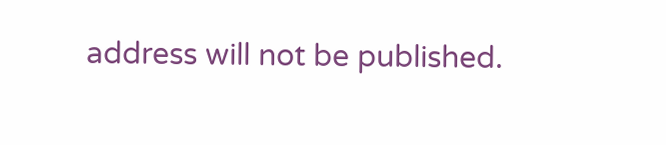address will not be published.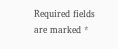Required fields are marked *